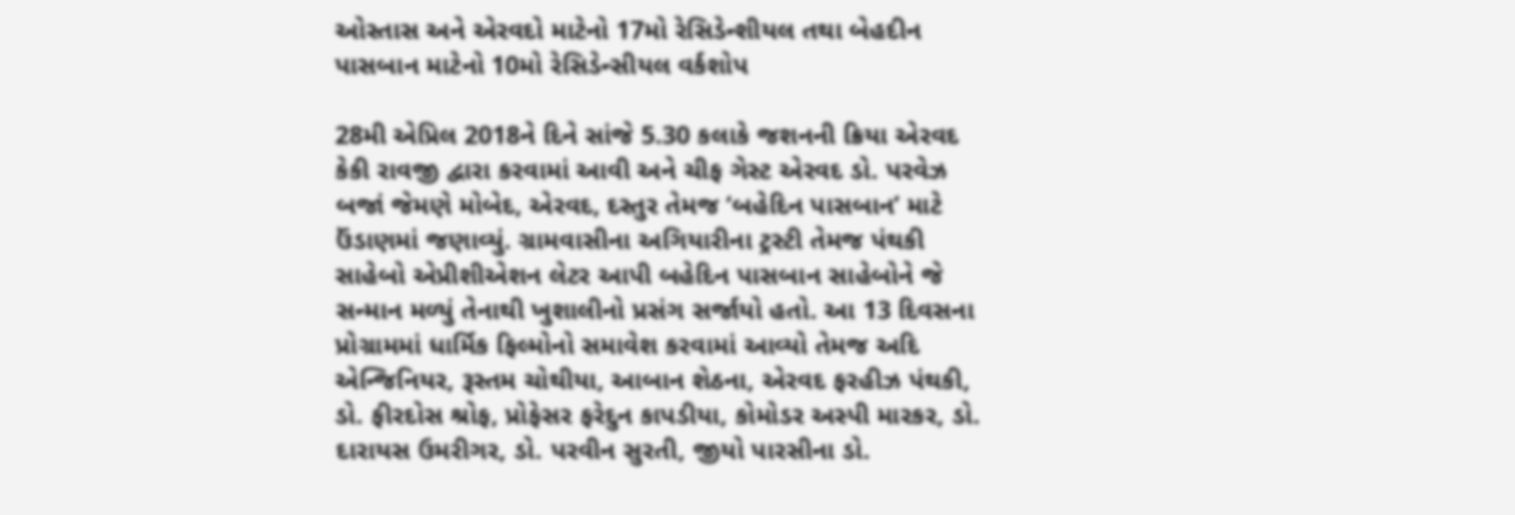ઓસ્તાસ અને એરવદો માટેનો 17મો રેસિડેન્શીયલ તથા બેહદીન પાસબાન માટેનો 10મો રેસિડેન્સીયલ વર્કશોપ

28મી એપ્રિલ 2018ને દિને સાંજે 5.30 કલાકે જશનની ક્રિયા એરવદ કેકી રાવજી દ્વારા કરવામાં આવી અને ચીફ ગેસ્ટ એરવદ ડો. પરવેઝ બજાં જેમણે મોબેદ, એરવદ, દસ્તુર તેમજ ‘બહેદિન પાસબાન’ માટે ઉંડાણમાં જણાવ્યું. ગ્રામવાસીના અગિયારીના ટ્રસ્ટી તેમજ પંથકી સાહેબો એપ્રીશીએશન લેટર આપી બહેદિન પાસબાન સાહેબોને જે સન્માન મળ્યું તેનાથી ખુશાલીનો પ્રસંગ સર્જાયો હતો. આ 13 દિવસના પ્રોગ્રામમાં ધાર્મિક ફિલ્મોનો સમાવેશ કરવામાં આવ્યો તેમજ અદિ એન્જિનિયર, રૂસ્તમ ચોથીયા, આબાન શેઠના, એરવદ ફરહીઝ પંથકી, ડો. ફીરદોસ શ્રોફ, પ્રોફેસર ફરેદુન કાપડીયા, કોમોડર અસ્પી મારકર, ડો. દારાયસ ઉમરીગર, ડો. પરવીન સુરતી, જીયો પારસીના ડો.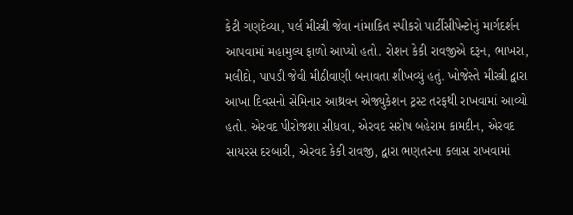કેટી ગણદેવ્યા, પર્લ મીસ્ત્રી જેવા નાંમાકિત સ્પીકરો પાર્ટીસીપેન્ટોનું માર્ગદર્શન આપવામાં મહામુલ્ય ફાળો આપ્યો હતો. રોશન કેકી રાવજીએ દરૂન, ભાખરા, મલીદો, પાપડી જેવી મીઠીવાણી બનાવતા શીખવ્યું હતું. ખોજેસ્તે મીસ્ત્રી દ્વારા આખા દિવસનો સેમિનાર આથ્રવન એજ્યુકેશન ટ્રસ્ટ તરફથી રાખવામાં આવ્યો હતો. એરવદ પીરોજશા સીધવા, એરવદ સરોષ બહેરામ કામદીન, એરવદ સાયરસ દરબારી, એરવદ કેકી રાવજી, દ્વારા ભણતરના કલાસ રાખવામાં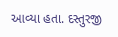આવ્યા હતા. દસ્તુરજી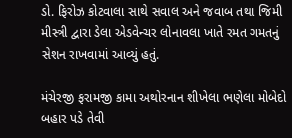ડો. ફિરોઝ કોટવાલા સાથે સવાલ અને જવાબ તથા જિમી મીસ્ત્રી દ્વારા ડેલા એડવેન્ચર લોનાવલા ખાતે રમત ગમતનું સેશન રાખવામાં આવ્યું હતું.

મંચેરજી ફરામજી કામા અથોરનાન શીખેલા ભણેલા મોબેદો બહાર પડે તેવી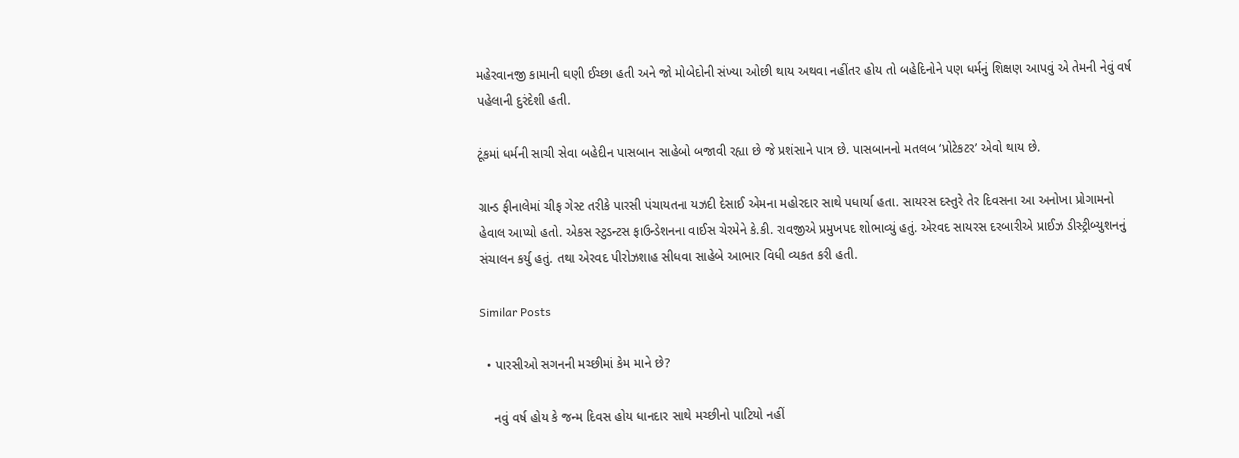મહેરવાનજી કામાની ઘણી ઈચ્છા હતી અને જો મોબેદોની સંખ્યા ઓછી થાય અથવા નહીંતર હોય તો બહેદિનોને પણ ધર્મનું શિક્ષણ આપવું એ તેમની નેવું વર્ષ પહેલાની દુરંદેશી હતી.

ટૂંકમાં ધર્મની સાચી સેવા બહેદીન પાસબાન સાહેબો બજાવી રહ્યા છે જે પ્રશંસાને પાત્ર છે. પાસબાનનો મતલબ ‘પ્રોટેકટર’ એવો થાય છે.

ગ્રાન્ડ ફીનાલેમાં ચીફ ગેસ્ટ તરીકે પારસી પંચાયતના યઝદી દેસાઈ એમના મહોરદાર સાથે પધાર્યા હતા. સાયરસ દસ્તુરે તેર દિવસના આ અનોખા પ્રોગામનો હેવાલ આપ્યો હતો. એકસ સ્ટુડન્ટસ ફાઉન્ડેશનના વાઈસ ચેરમેને કે.કી. રાવજીએ પ્રમુખપદ શોભાવ્યું હતું. એરવદ સાયરસ દરબારીએ પ્રાઈઝ ડીસ્ટ્રીબ્યુશનનું સંચાલન કર્યુ હતું. તથા એરવદ પીરોઝશાહ સીધવા સાહેબે આભાર વિધી વ્યકત કરી હતી.

Similar Posts

  • પારસીઓ સગનની મચ્છીમાં કેમ માને છે?

    નવું વર્ષ હોય કે જન્મ દિવસ હોય ધાનદાર સાથે મચ્છીનો પાટિયો નહીં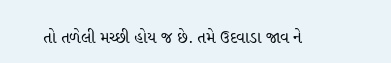તો તળેલી મચ્છી હોય જ છે. તમે ઉદવાડા જાવ ને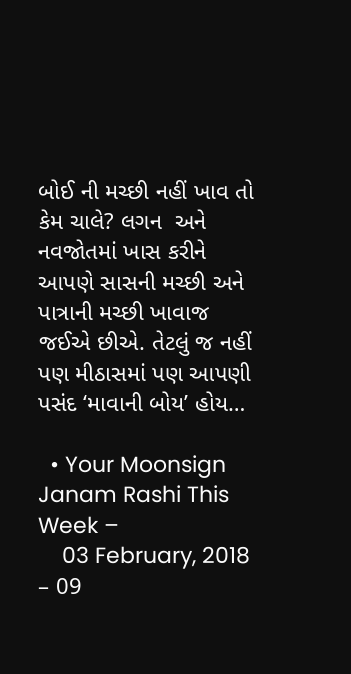બોઈ ની મચ્છી નહીં ખાવ તો કેમ ચાલે? લગન  અને નવજોતમાં ખાસ કરીને આપણે સાસની મચ્છી અને પાત્રાની મચ્છી ખાવાજ જઈએ છીએ. તેટલું જ નહીં પણ મીઠાસમાં પણ આપણી પસંદ ‘માવાની બોય’ હોય…

  • Your Moonsign Janam Rashi This Week –
    03 February, 2018 – 09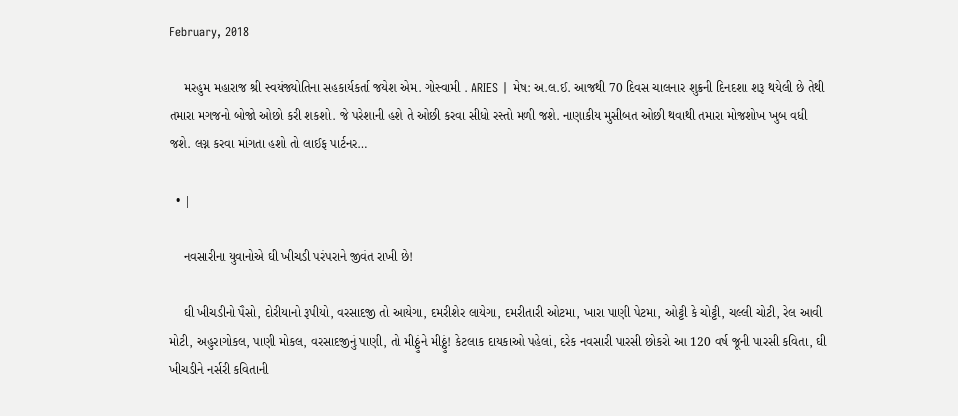February, 2018

    મરહુમ મહારાજ શ્રી સ્વયંજ્યોતિના સહકાર્યકર્તા જયેશ એમ. ગોસ્વામી . ARIES | મેષ: અ.લ.ઈ. આજથી 70 દિવસ ચાલનાર શુક્રની દિનદશા શરૂ થયેલી છે તેથી તમારા મગજનો બોજો ઓછો કરી શકશો. જે પરેશાની હશે તે ઓછી કરવા સીધો રસ્તો મળી જશે. નાણાકીય મુસીબત ઓછી થવાથી તમારા મોજશોખ ખુબ વધી જશે. લગ્ન કરવા માંગતા હશો તો લાઈફ પાર્ટનર…

  • |

    નવસારીના યુવાનોએ ઘી ખીચડી પરંપરાને જીવંત રાખી છે!

    ઘી ખીચડીનો પૈસો, દોરીયાનો રૂપીયો, વરસાદજી તો આયેગા, દમરીશેર લાયેગા, દમરીતારી ઓટમા, ખારા પાણી પેટમા, ઓટ્ટી કે ચોટ્ટી, ચલ્લી ચોટી, રેલ આવી મોટી, અહુરાગોકલ, પાણી મોકલ, વરસાદજીનું પાણી, તો મીઠ્ઠુંને મીઠ્ઠું! કેટલાક દાયકાઓ પહેલાં, દરેક નવસારી પારસી છોકરો આ 120 વર્ષ જૂની પારસી કવિતા, ઘી ખીચડીને નર્સરી કવિતાની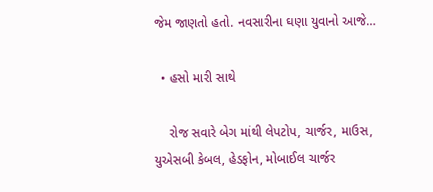જેમ જાણતો હતો. નવસારીના ઘણા યુવાનો આજે…

  • હસો મારી સાથે

    રોજ સવારે બેગ માંથી લેપટોપ, ચાર્જર, માઉસ, યુએસબી કેબલ, હેડફોન, મોબાઈલ ચાર્જર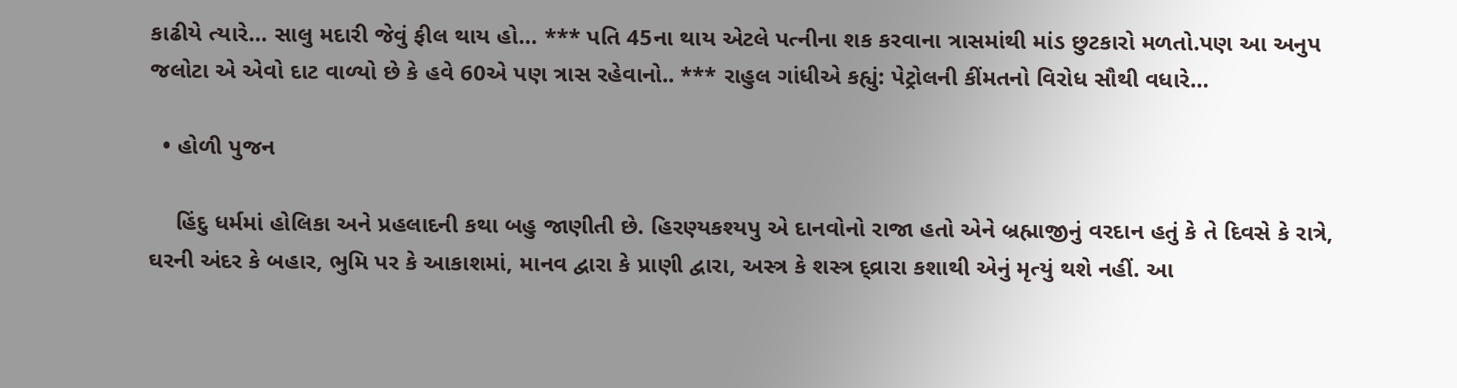કાઢીયે ત્યારે… સાલુ મદારી જેવું ફીલ થાય હો… *** પતિ 45ના થાય એટલે પત્નીના શક કરવાના ત્રાસમાંથી માંડ છુટકારો મળતો.પણ આ અનુપ જલોટા એ એવો દાટ વાળ્યો છે કે હવે 60એ પણ ત્રાસ રહેવાનો.. *** રાહુલ ગાંધીએ કહ્યું: પેટ્રોલની કીંમતનો વિરોધ સૌથી વધારે…

  • હોળી પુજન

    હિંદુ ધર્મમાં હોલિકા અને પ્રહલાદની કથા બહુ જાણીતી છે. હિરણ્યકશ્યપુ એ દાનવોનો રાજા હતો એને બ્રહ્માજીનું વરદાન હતું કે તે દિવસે કે રાત્રે, ઘરની અંદર કે બહાર, ભુમિ પર કે આકાશમાં, માનવ દ્વારા કે પ્રાણી દ્વારા, અસ્ત્ર કે શસ્ત્ર દ્વ્રારા કશાથી એનું મૃત્યું થશે નહીં. આ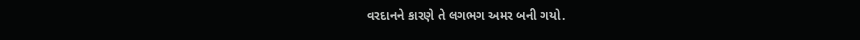વરદાનને કારણે તે લગભગ અમર બની ગયો.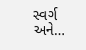સ્વર્ગ અને…